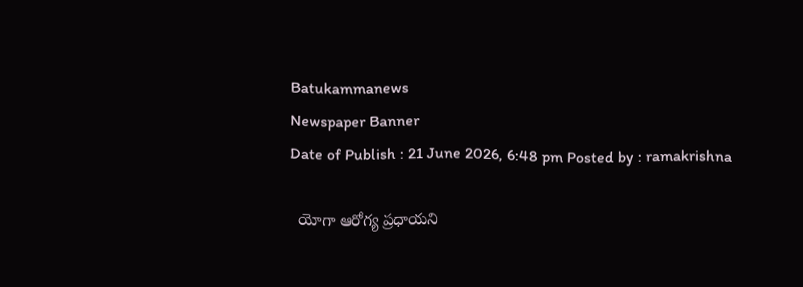Batukammanews
Newspaper Banner
Date of Publish : 21 June 2026, 6:48 pm Posted by : ramakrishna

  యోగా ఆరోగ్య ప్రధాయని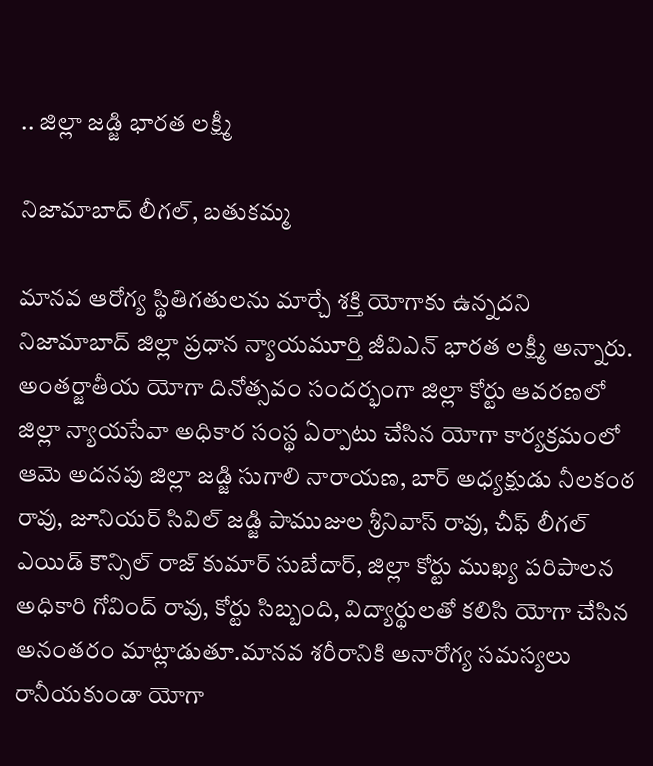.. జిల్లా జడ్జి భారత లక్ష్మీ

నిజామాబాద్ లీగల్, బతుకమ్మ

మానవ ఆరోగ్య స్థితిగతులను మార్చే శక్తి యోగాకు ఉన్నదని నిజామాబాద్ జిల్లా ప్రధాన న్యాయమూర్తి జీవిఎన్ భారత లక్ష్మీ అన్నారు. అంతర్జాతీయ యోగా దినోత్సవం సందర్భంగా జిల్లా కోర్టు ఆవరణలో జిల్లా న్యాయసేవా అధికార సంస్థ ఏర్పాటు చేసిన యోగా కార్యక్రమంలో ఆమె అదనపు జిల్లా జడ్జి సుగాలి నారాయణ, బార్ అధ్యక్షుడు నీలకంఠ రావు, జూనియర్ సివిల్ జడ్జి పాముజుల శ్రీనివాస్ రావు, చీఫ్ లీగల్ ఎయిడ్ కౌన్సిల్ రాజ్ కుమార్ సుబేదార్, జిల్లా కోర్టు ముఖ్య పరిపాలన అధికారి గోవింద్ రావు, కోర్టు సిబ్బంది, విద్యార్థులతో కలిసి యోగా చేసిన అనంతరం మాట్లాడుతూ.మానవ శరీరానికి అనారోగ్య సమస్యలు రానీయకుండా యోగా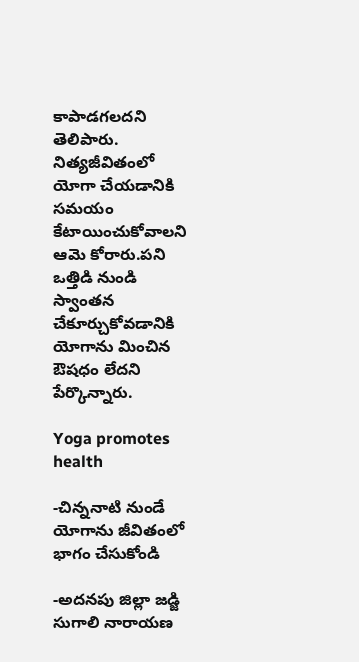కాపాడగలదని తెలిపారు. నిత్యజీవితంలో యోగా చేయడానికి సమయం కేటాయించుకోవాలని ఆమె కోరారు.పని ఒత్తిడి నుండి స్వాంతన చేకూర్చుకోవడానికి యోగాను మించిన ఔషధం లేదని పేర్కొన్నారు.

Yoga promotes health

-చిన్ననాటి నుండే యోగాను జీవితంలో భాగం చేసుకోండి

-అదనపు జిల్లా జడ్జి సుగాలి నారాయణ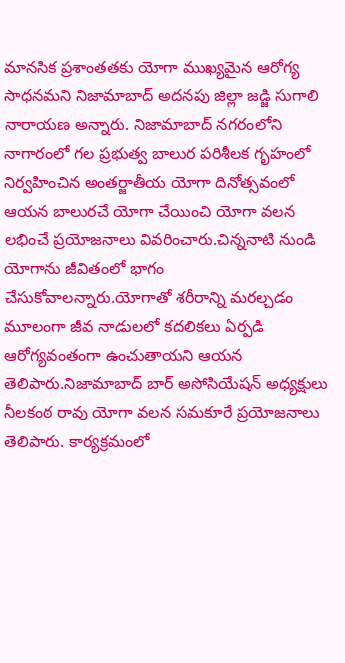మానసిక ప్రశాంతతకు యోగా ముఖ్యమైన ఆరోగ్య సాధనమని నిజామాబాద్ అదనపు జిల్లా జడ్జి సుగాలి నారాయణ అన్నారు. నిజామాబాద్ నగరంలోని నాగారంలో గల ప్రభుత్వ బాలుర పరిశీలక గృహంలో నిర్వహించిన అంతర్జాతీయ యోగా దినోత్సవంలో ఆయన బాలురచే యోగా చేయించి యోగా వలన లభించే ప్రయోజనాలు వివరించారు.చిన్ననాటి నుండి యోగాను జీవితంలో భాగం చేసుకోవాలన్నారు.యోగాతో శరీరాన్ని మరల్చడం మూలంగా జీవ నాడులలో కదలికలు ఏర్పడి ఆరోగ్యవంతంగా ఉంచుతాయని ఆయన తెలిపారు.నిజామాబాద్ బార్ అసోసియేషన్ అధ్యక్షులు నీలకంఠ రావు యోగా వలన సమకూరే ప్రయోజనాలు తెలిపారు. కార్యక్రమంలో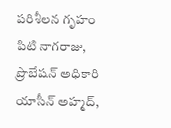పరిశీలన గృహం పిటి నాగరాజు, ప్రొబేషన్ అధికారి యాసీన్ అహ్మద్,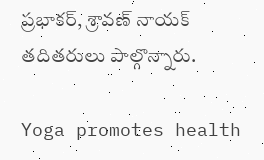ప్రభాకర్, శ్రావణ్ నాయక్ తదితరులు పాల్గొన్నారు.

Yoga promotes health